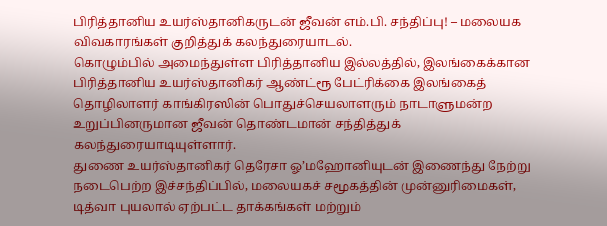பிரித்தானிய உயர்ஸ்தானிகருடன் ஜீவன் எம்.பி. சந்திப்பு! – மலையக விவகாரங்கள் குறித்துக் கலந்துரையாடல்.
கொழும்பில் அமைந்துள்ள பிரித்தானிய இல்லத்தில், இலங்கைக்கான பிரித்தானிய உயர்ஸ்தானிகர் ஆண்ட்ரூ பேட்ரிக்கை இலங்கைத் தொழிலாளர் காங்கிரஸின் பொதுச்செயலாளரும் நாடாளுமன்ற உறுப்பினருமான ஜீவன் தொண்டமான் சந்தித்துக் கலந்துரையாடியுள்ளார்.
துணை உயர்ஸ்தானிகர் தெரேசா ஓ’மஹோனியுடன் இணைந்து நேற்று நடைபெற்ற இச்சந்திப்பில், மலையகச் சமூகத்தின் முன்னுரிமைகள், டித்வா புயலால் ஏற்பட்ட தாக்கங்கள் மற்றும்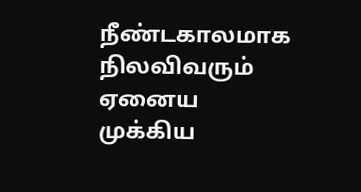நீண்டகாலமாக நிலவிவரும் ஏனைய முக்கிய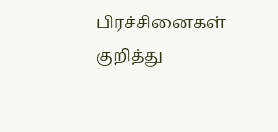பிரச்சினைகள் குறித்து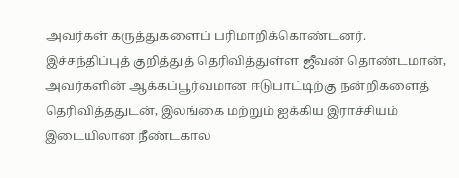அவர்கள் கருத்துகளைப் பரிமாறிக்கொண்டனர்.
இச்சந்திப்புத் குறித்துத் தெரிவித்துள்ள ஜீவன் தொண்டமான், அவர்களின் ஆக்கப்பூர்வமான ஈடுபாட்டிற்கு நன்றிகளைத் தெரிவித்ததுடன், இலங்கை மற்றும் ஐக்கிய இராச்சியம் இடையிலான நீண்டகால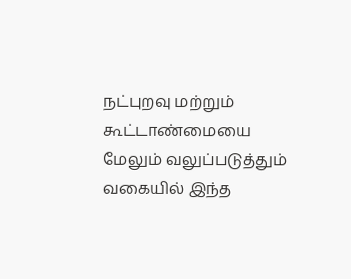நட்புறவு மற்றும் கூட்டாண்மையை மேலும் வலுப்படுத்தும் வகையில் இந்த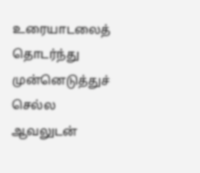உரையாடலைத் தொடர்ந்து முன்னெடுத்துச் செல்ல ஆவலுடன்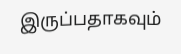இருப்பதாகவும்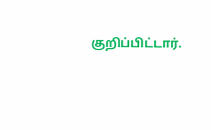குறிப்பிட்டார்.